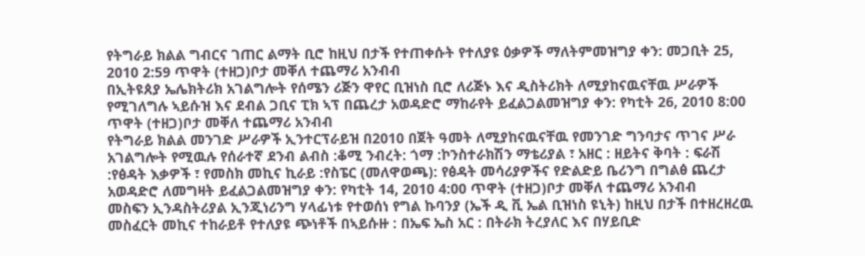የትግራይ ክልል ግብርና ገጠር ልማት ቢሮ ከዚህ በታች የተጠቀሱት የተለያዩ ዕቃዎች ማለትምመዝግያ ቀን: መጋቢት 25, 2010 2:59 ጥዋት (ተዘጋ)ቦታ መቐለ ተጨማሪ አንብብ
በኢትዩጰያ ኤሌክትሪክ አገልግሎት የሰሜን ሪጅን ዋየር ቢዝነስ ቢሮ ለሪጅኑ እና ዲስትሪክት ለሚያከናዉናቸዉ ሥራዎች የሚገለግሉ ኣይሱዝ እና ደብል ጋቢና ፒክ ኣፕ በጨረታ አወዳድሮ ማከራየት ይፈልጋልመዝግያ ቀን: የካቲት 26, 2010 8:00 ጥዋት (ተዘጋ)ቦታ መቐለ ተጨማሪ አንብብ
የትግራይ ክልል መንገድ ሥራዎች ኢንተርፕራይዝ በ2010 በጀት ዓመት ለሚያከናዉናቸዉ የመንገድ ግንባታና ጥገና ሥራ አገልግሎት የሚዉሉ የሰራተኛ ደንብ ልብስ :ቆሚ ንብረት: ጎማ :ኮንስተራክሽን ማቴሪያል ፣ አዘር : ዘይትና ቅባት : ፍራሽ :የፅዳት እቃዎች ፣ የመስክ መኪና ኪራይ :የስፔር (መለዋወጫ): የፅዳት መሳሪያዎችና የድልድይ ቤሪንግ በግልፅ ጨረታ አወዳድሮ ለመግዛት ይፈልጋልመዝግያ ቀን: የካቲት 14, 2010 4:00 ጥዋት (ተዘጋ)ቦታ መቐለ ተጨማሪ አንብብ
መስፍን ኢንዳስትሪያል ኢንጂነሪንግ ሃላፊነቱ የተወሰነ የግል ኩባንያ (ኤች ዲ ቪ ኤል ቢዝነስ ዩኒት) ከዚህ በታች በተዘረዘረዉ መስፈርት መኪና ተከራይቶ የተለያዩ ጭነቶች በኣይሱዙ : በኤፍ ኤስ አር : በትራክ ትረያለር እና በሃይቢድ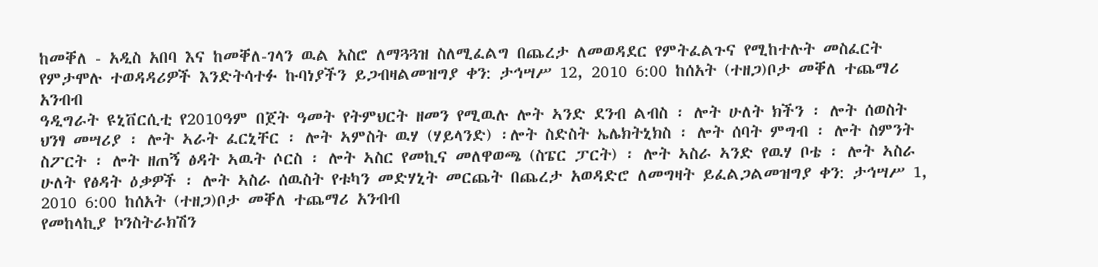ከመቐለ - አዲስ አበባ እና ከመቐለ-ገላን ዉል አስሮ ለማጓጓዝ ስለሚፈልግ በጨረታ ለመወዳደር የምትፈልጉና የሚከተሉት መስፈርት የምታሞሉ ተወዳዳሪዎች እንድትሳተፉ ኩባነያችን ይጋብዛልመዝግያ ቀን: ታኅሣሥ 12, 2010 6:00 ከሰአት (ተዘጋ)ቦታ መቐለ ተጨማሪ አንብብ
ዓዲግራት ዩኒቨርሲቲ የ2010ዓም በጀት ዓመት የትምህርት ዘመን የሚዉሉ ሎት ኣንድ ደንብ ልብስ ፡ ሎት ሁለት ክችን ፡ ሎት ሰወስት ህንፃ መሣሪያ ፡ ሎት ኣራት ፈርኒቸር ፡ ሎት ኣምስት ዉሃ (ሃይላንድ) ፡ሎት ስድስት ኤሌክትኒክስ ፡ ሎት ሰባት ምግብ ፡ ሎት ስምንት ስፖርት ፡ ሎት ዘጠኝ ፅዳት ኣዉት ሶርስ ፡ ሎት ኣስር የመኪና መለዋወጫ (ስፔር ፓርት) ፡ ሎት ኣስራ ኣንድ የዉሃ ቦቴ ፡ ሎት ኣስራ ሁለት የፅዳት ዕቃዎች ፡ ሎት ኣስራ ሰዉስት የቱካን መድሃኒት መርጨት በጨረታ አወዳድሮ ለመግዛት ይፈልጋልመዝግያ ቀን: ታኅሣሥ 1, 2010 6:00 ከሰአት (ተዘጋ)ቦታ መቐለ ተጨማሪ አንብብ
የመከላኪያ ኮንስትራክሽን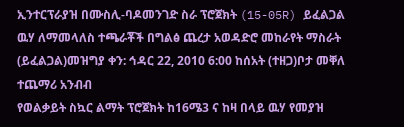ኢንተርፕራያዝ በሙስሊ-ባዶመንገድ ስራ ፕሮጀክት (15-05R) ይፈልጋል ዉሃ ለማመላለስ ተጫራቾች በግልፅ ጨረታ አወዳድሮ መከራየት ማስራት (ይፈልጋል)መዝግያ ቀን: ኅዳር 22, 2010 6:00 ከሰአት (ተዘጋ)ቦታ መቐለ ተጨማሪ አንብብ
የወልቃይት ስኳር ልማት ፕሮጀክት ከ16ሜ3 ና ከዛ በላይ ዉሃ የመያዝ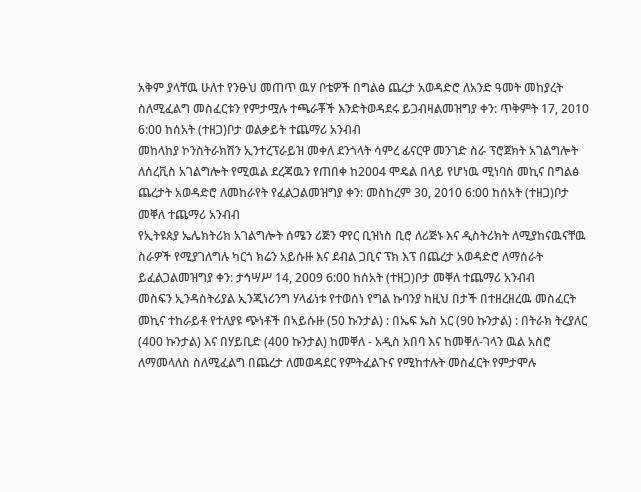አቅም ያላቸዉ ሁለተ የንፁህ መጠጥ ዉሃ ቦቴዎች በግልፅ ጨረታ አወዳድሮ ለአንድ ዓመት መከያረት ስለሚፈልግ መስፈርቱን የምታሟሉ ተጫራቾች እንድትወዳደሩ ይጋብዛልመዝግያ ቀን: ጥቅምት 17, 2010 6:00 ከሰአት (ተዘጋ)ቦታ ወልቃይት ተጨማሪ አንብብ
መከላከያ ኮንስትራክሽን ኢንተረፕራይዝ መቀለ ደንጎላት ሳምረ ፊናርዋ መንገድ ስራ ፕሮጀክት አገልግሎት ለሰረቪስ አገልግሎት የሚዉል ደረጃዉን የጠበቀ ከ2004 ሞዴል በላይ የሆነዉ ሚነባስ መኪና በግልፅ ጨረታት አወዳድሮ ለመከራየት የፈልጋልመዝግያ ቀን: መስከረም 30, 2010 6:00 ከሰአት (ተዘጋ)ቦታ መቐለ ተጨማሪ አንብብ
የኢትዩጰያ ኤሌክትሪክ አገልግሎት ሰሜን ሪጅን ዋየር ቢዝነስ ቢሮ ለሪጅኑ እና ዲስትሪክት ለሚያከናዉናቸዉ ስራዎች የሚያገለግሉ ካርጎ ክሬን አይሱዙ እና ደብል ጋቢና ፕክ እፕ በጨረታ አወዳድሮ ለማሰራት ይፈልጋልመዝግያ ቀን: ታኅሣሥ 14, 2009 6:00 ከሰአት (ተዘጋ)ቦታ መቐለ ተጨማሪ አንብብ
መስፍን ኢንዳስትሪያል ኢንጂነሪንግ ሃላፊነቱ የተወሰነ የግል ኩባንያ ከዚህ በታች በተዘረዘረዉ መስፈርት መኪና ተከራይቶ የተለያዩ ጭነቶች በኣይሱዙ (50 ኩንታል) : በኤፍ ኤስ አር (90 ኩንታል) : በትራክ ትረያለር (400 ኩንታል) እና በሃይቢድ (400 ኩንታል) ከመቐለ - አዲስ አበባ እና ከመቐለ-ገላን ዉል አስሮ ለማመላለስ ስለሚፈልግ በጨረታ ለመወዳደር የምትፈልጉና የሚከተሉት መስፈርት የምታሞሉ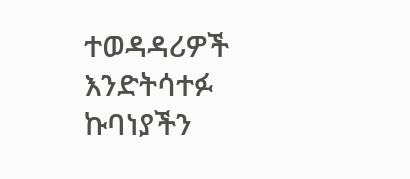ተወዳዳሪዎች እንድትሳተፉ ኩባነያችን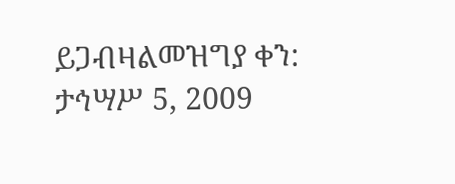ይጋብዛልመዝግያ ቀን: ታኅሣሥ 5, 2009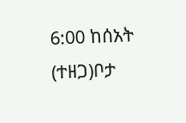6:00 ከሰአት (ተዘጋ)ቦታ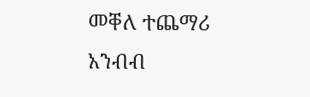መቐለ ተጨማሪ አንብብ